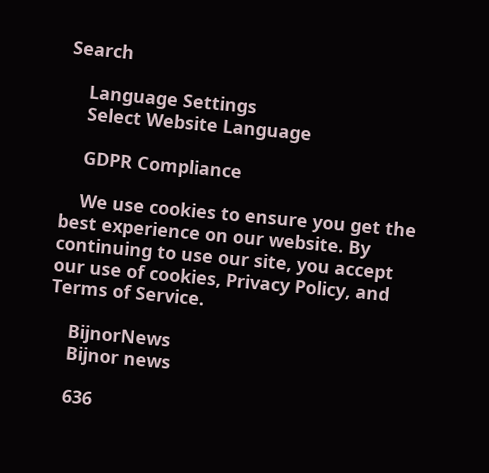Search

    Language Settings
    Select Website Language

    GDPR Compliance

    We use cookies to ensure you get the best experience on our website. By continuing to use our site, you accept our use of cookies, Privacy Policy, and Terms of Service.

    BijnorNews
    Bijnor news

    636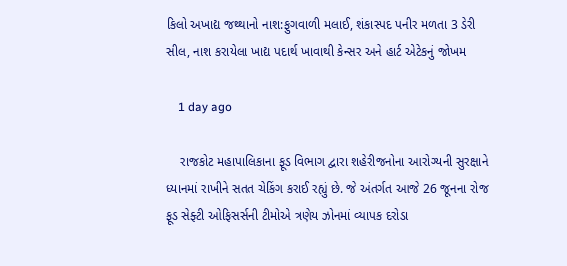કિલો અખાદ્ય જથ્થાનો નાશ:ફુગવાળી મલાઈ, શંકાસ્પદ પનીર મળતા 3 ડેરી સીલ, નાશ કરાયેલા ખાદ્ય પદાર્થ ખાવાથી કેન્સર અને હાર્ટ એટેકનું જોખમ

    1 day ago

    રાજકોટ મહાપાલિકાના ફૂડ વિભાગ દ્વારા શહેરીજનોના આરોગ્યની સુરક્ષાને ધ્યાનમાં રાખીને સતત ચેકિંગ કરાઈ રહ્યું છે. જે અંતર્ગત આજે 26 જૂનના રોજ ફૂડ સેફ્ટી ઓફિસર્સની ટીમોએ ત્રણેય ઝોનમાં વ્યાપક દરોડા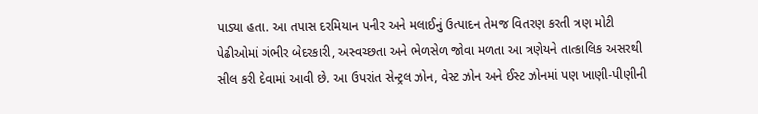પાડ્યા હતા. આ તપાસ દરમિયાન પનીર અને મલાઈનું ઉત્પાદન તેમજ વિતરણ કરતી ત્રણ મોટી પેઢીઓમાં ગંભીર બેદરકારી, અસ્વચ્છતા અને ભેળસેળ જોવા મળતા આ ત્રણેયને તાત્કાલિક અસરથી સીલ કરી દેવામાં આવી છે. આ ઉપરાંત સેન્ટ્રલ ઝોન, વેસ્ટ ઝોન અને ઈસ્ટ ઝોનમાં પણ ખાણી-પીણીની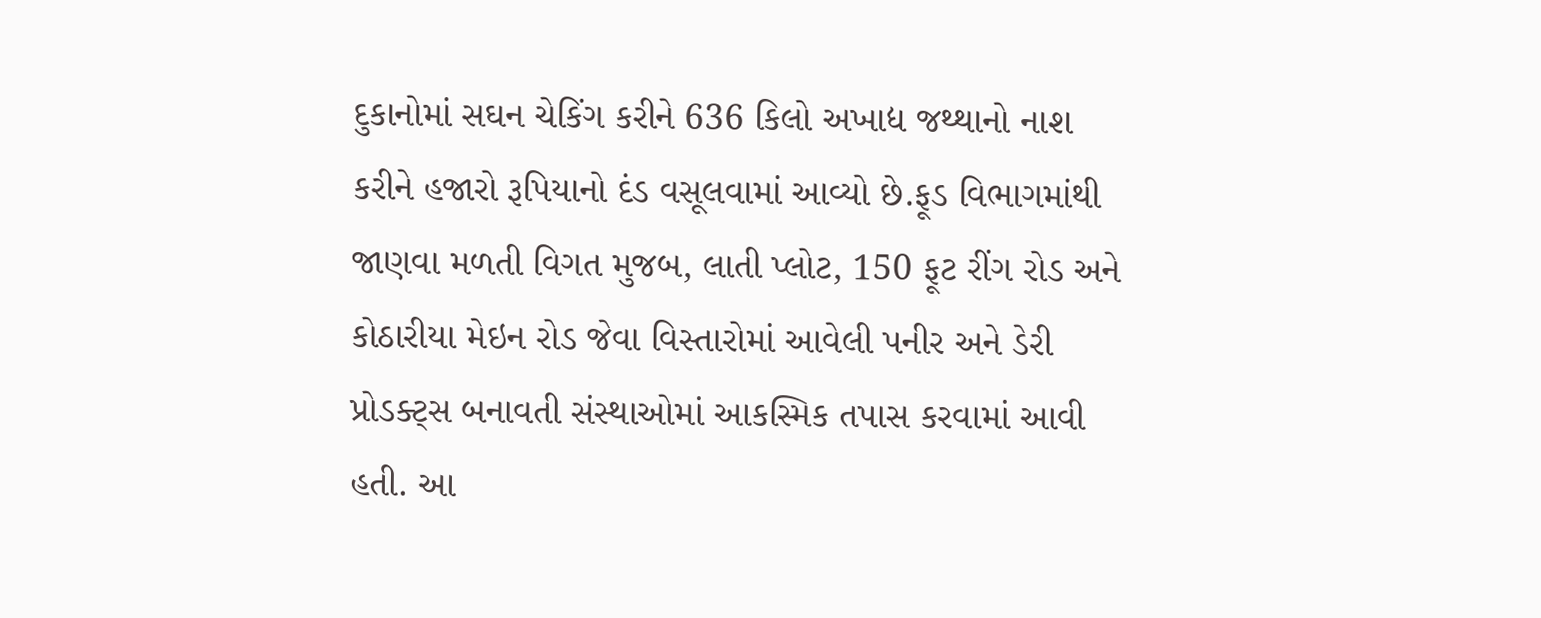દુકાનોમાં સઘન ચેકિંગ કરીને 636 કિલો અખાદ્ય જથ્થાનો નાશ કરીને હજારો રૂપિયાનો દંડ વસૂલવામાં આવ્યો છે.ફૂડ વિભાગમાંથી જાણવા મળતી વિગત મુજબ, લાતી પ્લોટ, 150 ફૂટ રીંગ રોડ અને કોઠારીયા મેઇન રોડ જેવા વિસ્તારોમાં આવેલી પનીર અને ડેરી પ્રોડક્ટ્સ બનાવતી સંસ્થાઓમાં આકસ્મિક તપાસ કરવામાં આવી હતી. આ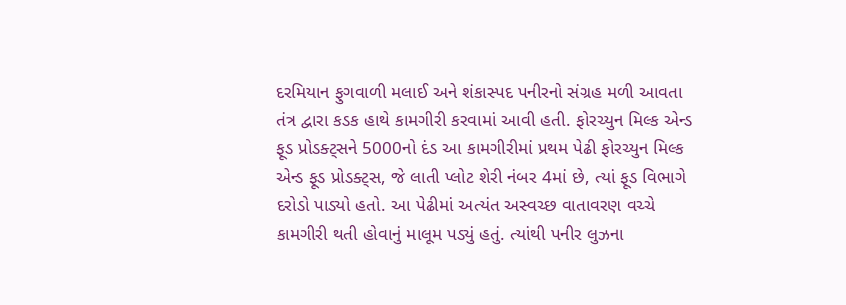દરમિયાન ફુગવાળી મલાઈ અને શંકાસ્પદ પનીરનો સંગ્રહ મળી આવતા તંત્ર દ્વારા કડક હાથે કામગીરી કરવામાં આવી હતી. ફોરચ્યુન મિલ્ક એન્ડ ફૂડ પ્રોડક્ટ્સને 5000નો દંડ આ કામગીરીમાં પ્રથમ પેઢી ફોરચ્યુન મિલ્ક એન્ડ ફૂડ પ્રોડક્ટ્સ, જે લાતી પ્લોટ શેરી નંબર 4માં છે, ત્યાં ફૂડ વિભાગે દરોડો પાડ્યો હતો. આ પેઢીમાં અત્યંત અસ્વચ્છ વાતાવરણ વચ્ચે કામગીરી થતી હોવાનું માલૂમ પડ્યું હતું. ત્યાંથી પનીર લુઝના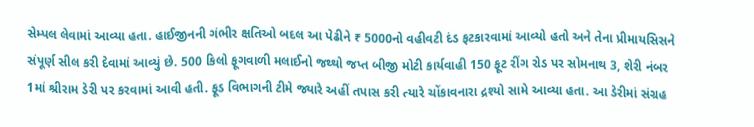સેમ્પલ લેવામાં આવ્યા હતા. હાઈજીનની ગંભીર ક્ષતિઓ બદલ આ પેઢીને ₹ 5000નો વહીવટી દંડ ફટકારવામાં આવ્યો હતો અને તેના પ્રીમાયસિસને સંપૂર્ણ સીલ કરી દેવામાં આવ્યું છે. 500 કિલો ફૂગવાળી મલાઈનો જથ્થો જપ્ત બીજી મોટી કાર્યવાહી 150 ફૂટ રીંગ રોડ પર સોમનાથ 3, શેરી નંબર 1માં શ્રીરામ ડેરી પર કરવામાં આવી હતી. ફૂડ વિભાગની ટીમે જ્યારે અહીં તપાસ કરી ત્યારે ચોંકાવનારા દ્રશ્યો સામે આવ્યા હતા. આ ડેરીમાં સંગ્રહ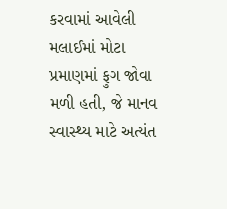કરવામાં આવેલી મલાઈમાં મોટા પ્રમાણમાં ફુગ જોવા મળી હતી, જે માનવ સ્વાસ્થ્ય માટે અત્યંત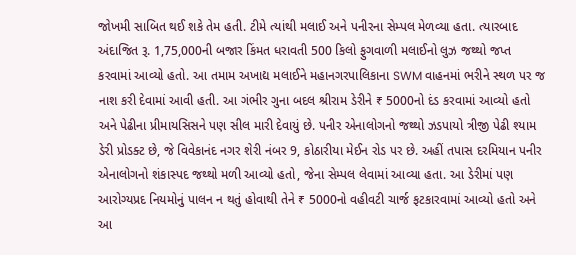જોખમી સાબિત થઈ શકે તેમ હતી. ટીમે ત્યાંથી મલાઈ અને પનીરના સેમ્પલ મેળવ્યા હતા. ત્યારબાદ અંદાજિત રૂ. 1,75,000ની બજાર કિંમત ધરાવતી 500 કિલો ફુગવાળી મલાઈનો લુઝ જથ્થો જપ્ત કરવામાં આવ્યો હતો. આ તમામ અખાદ્ય મલાઈને મહાનગરપાલિકાના SWM વાહનમાં ભરીને સ્થળ પર જ નાશ કરી દેવામાં આવી હતી. આ ગંભીર ગુના બદલ શ્રીરામ ડેરીને ₹ 5000નો દંડ કરવામાં આવ્યો હતો અને પેઢીના પ્રીમાયસિસને પણ સીલ મારી દેવાયું છે. પનીર એનાલોગનો જથ્થો ઝડપાયો ત્રીજી પેઢી શ્યામ ડેરી પ્રોડક્ટ છે, જે વિવેકાનંદ નગર શેરી નંબર 9, કોઠારીયા મેઈન રોડ પર છે. અહીં તપાસ દરમિયાન પનીર એનાલોગનો શંકાસ્પદ જથ્થો મળી આવ્યો હતો, જેના સેમ્પલ લેવામાં આવ્યા હતા. આ ડેરીમાં પણ આરોગ્યપ્રદ નિયમોનું પાલન ન થતું હોવાથી તેને ₹ 5000નો વહીવટી ચાર્જ ફટકારવામાં આવ્યો હતો અને આ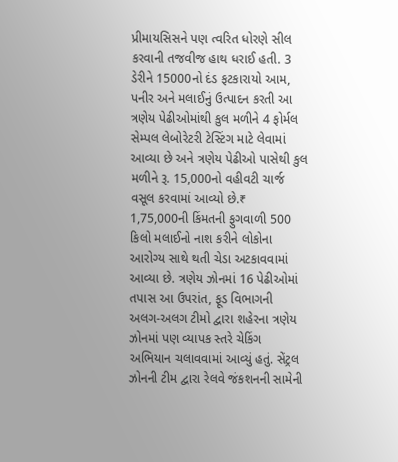પ્રીમાયસિસને પણ ત્વરિત ધોરણે સીલ કરવાની તજવીજ હાથ ધરાઈ હતી. 3 ડેરીને 15000નો દંડ ફટકારાયો આમ, પનીર અને મલાઈનું ઉત્પાદન કરતી આ ત્રણેય પેઢીઓમાંથી કુલ મળીને 4 ફોર્મલ સેમ્પલ લેબોરેટરી ટેસ્ટિંગ માટે લેવામાં આવ્યા છે અને ત્રણેય પેઢીઓ પાસેથી કુલ મળીને રૂ. 15,000નો વહીવટી ચાર્જ વસૂલ કરવામાં આવ્યો છે.₹ 1,75,000ની કિંમતની ફુગવાળી 500 કિલો મલાઈનો નાશ કરીને લોકોના આરોગ્ય સાથે થતી ચેડા અટકાવવામાં આવ્યા છે. ત્રણેય ઝોનમાં 16 પેઢીઓમાં તપાસ આ ઉપરાંત, ફૂડ વિભાગની અલગ-અલગ ટીમો દ્વારા શહેરના ત્રણેય ઝોનમાં પણ વ્યાપક સ્તરે ચેકિંગ અભિયાન ચલાવવામાં આવ્યું હતું. સેંટ્રલ ઝોનની ટીમ દ્વારા રેલવે જંકશનની સામેની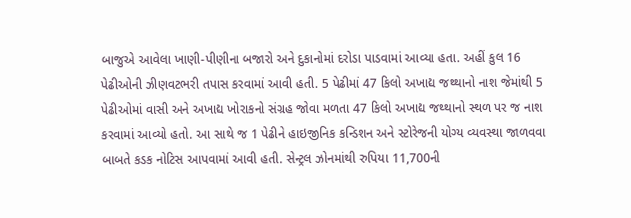બાજુએ આવેલા ખાણી-પીણીના બજારો અને દુકાનોમાં દરોડા પાડવામાં આવ્યા હતા. અહીં કુલ 16 પેઢીઓની ઝીણવટભરી તપાસ કરવામાં આવી હતી. 5 પેઢીમાં 47 કિલો અખાદ્ય જથ્થાનો નાશ જેમાંથી 5 પેઢીઓમાં વાસી અને અખાદ્ય ખોરાકનો સંગ્રહ જોવા મળતા 47 કિલો અખાદ્ય જથ્થાનો સ્થળ પર જ નાશ કરવામાં આવ્યો હતો. આ સાથે જ 1 પેઢીને હાઇજીનિક કન્ડિશન અને સ્ટોરેજની યોગ્ય વ્યવસ્થા જાળવવા બાબતે કડક નોટિસ આપવામાં આવી હતી. સેન્ટ્રલ ઝોનમાંથી રુપિયા 11,700ની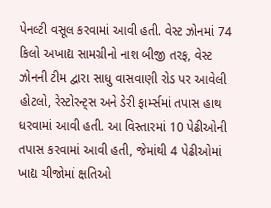પેનલ્ટી વસૂલ કરવામાં આવી હતી. વેસ્ટ ઝોનમાં 74 કિલો અખાદ્ય સામગ્રીનો નાશ બીજી તરફ, વેસ્ટ ઝોનની ટીમ દ્વારા સાધુ વાસવાણી રોડ પર આવેલી હોટલો, રેસ્ટોરન્ટ્સ અને ડેરી ફાર્મ્સમાં તપાસ હાથ ધરવામાં આવી હતી. આ વિસ્તારમાં 10 પેઢીઓની તપાસ કરવામાં આવી હતી, જેમાંથી 4 પેઢીઓમાં ખાદ્ય ચીજોમાં ક્ષતિઓ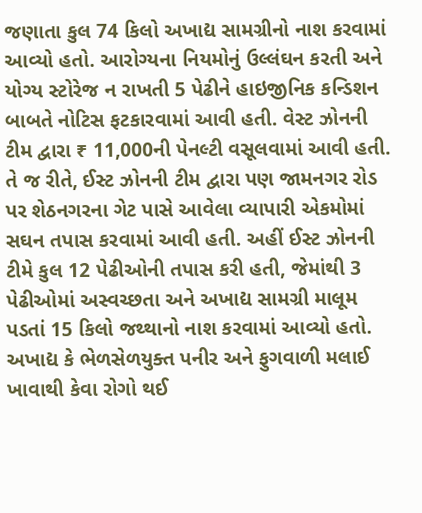જણાતા કુલ 74 કિલો અખાદ્ય સામગ્રીનો નાશ કરવામાં આવ્યો હતો. આરોગ્યના નિયમોનું ઉલ્લંઘન કરતી અને યોગ્ય સ્ટોરેજ ન રાખતી 5 પેઢીને હાઇજીનિક કન્ડિશન બાબતે નોટિસ ફટકારવામાં આવી હતી. વેસ્ટ ઝોનની ટીમ દ્વારા ₹ 11,000ની પેનલ્ટી વસૂલવામાં આવી હતી. તે જ રીતે, ઈસ્ટ ઝોનની ટીમ દ્વારા પણ જામનગર રોડ પર શેઠનગરના ગેટ પાસે આવેલા વ્યાપારી એકમોમાં સઘન તપાસ કરવામાં આવી હતી. અહીં ઈસ્ટ ઝોનની ટીમે કુલ 12 પેઢીઓની તપાસ કરી હતી, જેમાંથી 3 પેઢીઓમાં અસ્વચ્છતા અને અખાદ્ય સામગ્રી માલૂમ પડતાં 15 કિલો જથ્થાનો નાશ કરવામાં આવ્યો હતો. અખાદ્ય કે ભેળસેળયુક્ત પનીર અને ફુગવાળી મલાઈ ખાવાથી કેવા રોગો થઈ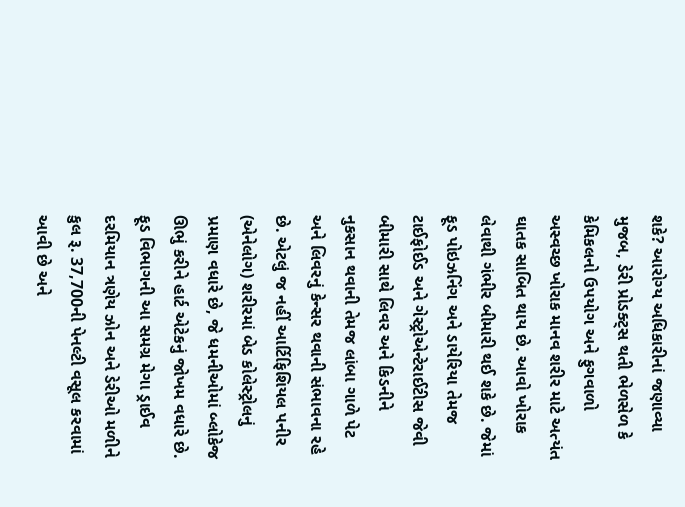શકે? આરોગ્ય અધિકારીનાં જણાવ્યા મુજબ, ડેરી પ્રોડક્ટ્સ થતી ભેળસેળ કે કેમિકલનો ઉપયોગ અને ફુગવાળો અસ્વચ્છ ખોરાક માનવ શરીર માટે અત્યંત ઘાતક સાબિત થાય છે. આવો ખોરાક લેવાથી ગંભીર બીમારી થઈ શકે છે. જેમાં ફૂડ પોઇઝનિંગ અને ડાયેરિયા તેમજ ટાઈફોઈડ અને ગેસ્ટ્રોએન્ટેરાઈટીસ જેવી બીમારી સાથે લિવર અને કિડનીને નુકસાન થવાની તેમજ લાંબા ગાળે પેટ અને લિવરનું કેન્સર થવાની સંભાવના રહે છે. એટલું જ નહીં આર્ટિફિશિયલ પનીર (એનેલોગ) શરીરમાં બેડ કોલેસ્ટ્રોલનું પ્રમાણ વધારે છે, જે ધમનીઓમાં બ્લોકેજ ઊભું કરીને હાર્ટ એટેકનું જોખમ વધારે છે. ફૂડ વિભાગની આ સમગ્ર મેગા ડ્રાઈવ દરમિયાન ત્રણેય ઝોન અને ડેરીઓ મળીને કુલ રૂ. 37,700ની પેનલ્ટી વસૂલ કરવામાં આવી છે અને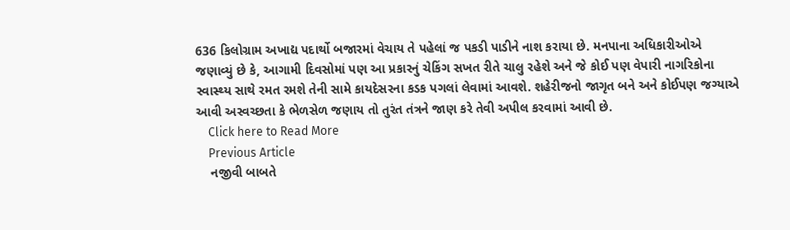636 કિલોગ્રામ અખાદ્ય પદાર્થો બજારમાં વેચાય તે પહેલાં જ પકડી પાડીને નાશ કરાયા છે. મનપાના અધિકારીઓએ જણાવ્યું છે કે, આગામી દિવસોમાં પણ આ પ્રકારનું ચેકિંગ સખત રીતે ચાલુ રહેશે અને જે કોઈ પણ વેપારી નાગરિકોના સ્વાસ્થ્ય સાથે રમત રમશે તેની સામે કાયદેસરના કડક પગલાં લેવામાં આવશે. શહેરીજનો જાગૃત બને અને કોઈપણ જગ્યાએ આવી અસ્વચ્છતા કે ભેળસેળ જણાય તો તુરંત તંત્રને જાણ કરે તેવી અપીલ કરવામાં આવી છે.
    Click here to Read More
    Previous Article
    નજીવી બાબતે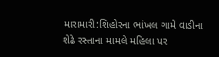મારામારી:શિહોરના ભાંખલ ગામે વાડીના શેઢે રસ્તાના મામલે મહિલા પર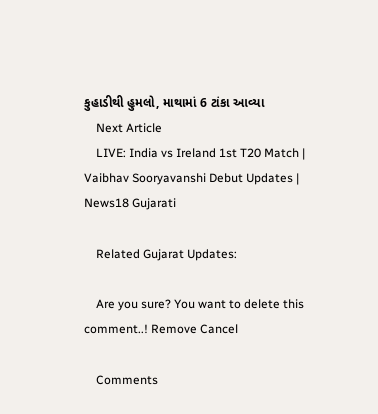કુહાડીથી હુમલો, માથામાં 6 ટાંકા આવ્યા
    Next Article
    LIVE: India vs Ireland 1st T20 Match | Vaibhav Sooryavanshi Debut Updates | News18 Gujarati

    Related Gujarat Updates:

    Are you sure? You want to delete this comment..! Remove Cancel

    Comments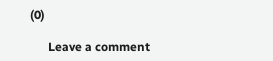(0)

      Leave a comment